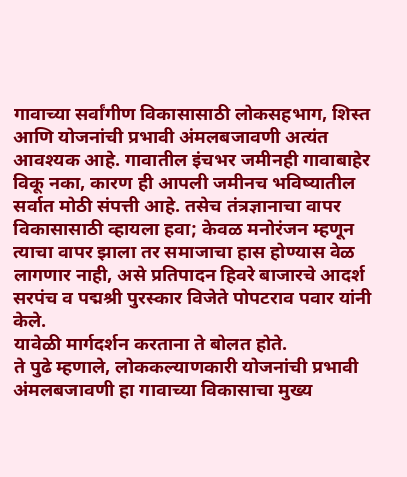गावाच्या सर्वांगीण विकासासाठी लोकसहभाग, शिस्त आणि योजनांची प्रभावी अंमलबजावणी अत्यंत आवश्यक आहे. गावातील इंचभर जमीनही गावाबाहेर विकू नका, कारण ही आपली जमीनच भविष्यातील सर्वात मोठी संपत्ती आहे. तसेच तंत्रज्ञानाचा वापर विकासासाठी व्हायला हवा; केवळ मनोरंजन म्हणून त्याचा वापर झाला तर समाजाचा हास होण्यास वेळ लागणार नाही, असे प्रतिपादन हिवरे बाजारचे आदर्श सरपंच व पद्मश्री पुरस्कार विजेते पोपटराव पवार यांनी केले.
यावेळी मार्गदर्शन करताना ते बोलत होते.
ते पुढे म्हणाले, लोककल्याणकारी योजनांची प्रभावी अंमलबजावणी हा गावाच्या विकासाचा मुख्य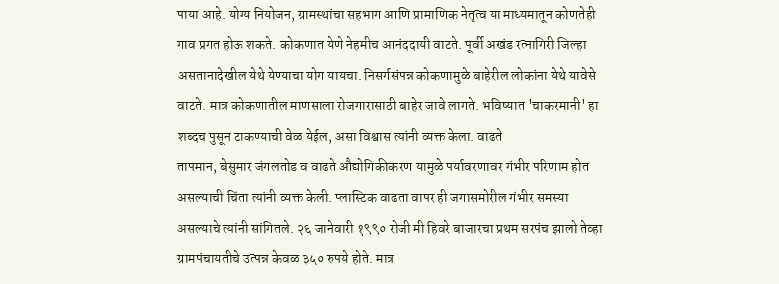पाया आहे. योग्य नियोजन, ग्रामस्थांचा सहभाग आणि प्रामाणिक नेतृत्व या माध्यमातून कोणतेही गाव प्रगत होऊ शकते. कोकणात येणे नेहमीच आनंददायी वाटते. पूर्वी अखंड रत्नागिरी जिल्हा असतानादेखील येथे येण्याचा योग यायचा. निसर्गसंपन्न कोकणामुळे बाहेरील लोकांना येथे यावेसे वाटते. मात्र कोकणातील माणसाला रोजगारासाठी बाहेर जावे लागते. भविष्यात 'चाकरमानी' हा शब्दच पुसून टाकण्याची वेळ येईल, असा विश्वास त्यांनी व्यक्त केला. वाढते
तापमान, बेसुमार जंगलतोड व वाढते औद्योगिकीकरण यामुळे पर्यावरणावर गंभीर परिणाम होत असल्याची चिंता त्यांनी व्यक्त केली. प्लास्टिक वाढता वापर ही जगासमोरील गंभीर समस्या असल्याचे त्यांनी सांगितले. २६ जानेवारी १९९० रोजी मी हिवरे बाजारचा प्रथम सरपंच झालो तेव्हा ग्रामपंचायतीचे उत्पन्न केवळ ३५० रुपये होते. मात्र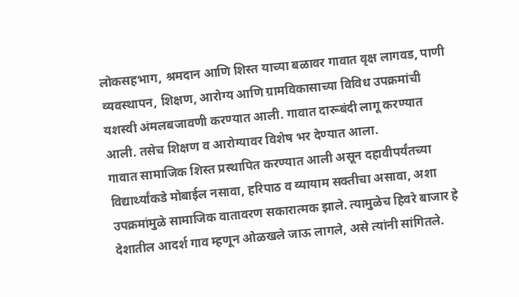लोकसहभाग, श्रमदान आणि शिस्त याच्या बळावर गावात वृक्ष लागवड, पाणी व्यवस्थापन, शिक्षण, आरोग्य आणि ग्रामविकासाच्या विविध उपक्रमांची यशस्वी अंमलबजावणी करण्यात आली. गावात दारूबंदी लागू करण्यात आली. तसेच शिक्षण व आरोग्यावर विशेष भर देण्यात आला.
गावात सामाजिक शिस्त प्रस्थापित करण्यात आली असून दहावीपर्यंतच्या विद्यार्थ्यांकडे मोबाईल नसावा, हरिपाठ व व्यायाम सक्तीचा असावा, अशा उपक्रमांमुळे सामाजिक वातावरण सकारात्मक झाले. त्यामुळेच हिवरे बाजार हे देशातील आदर्श गाव म्हणून ओळखले जाऊ लागले, असे त्यांनी सांगितले.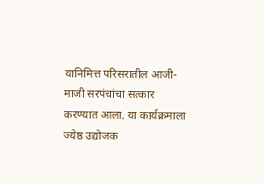यानिमित्त परिसरातील आजी-माजी सरपंचांचा सत्कार करण्यात आला. या कार्यक्रमाला ज्येष्ठ उद्योजक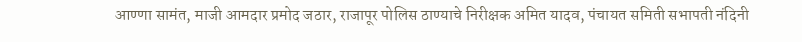आण्णा सामंत, माजी आमदार प्रमोद जठार, राजापूर पोलिस ठाण्याचे निरीक्षक अमित यादव, पंचायत समिती सभापती नंदिनी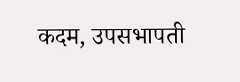कदम, उपसभापती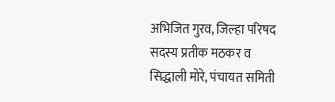अभिजित गुरव, जिल्हा परिषद सदस्य प्रतीक मठकर व सिद्धाली मोरे, पंचायत समिती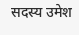सदस्य उमेश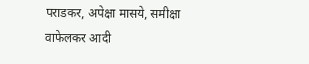पराडकर, अपेक्षा मासये, समीक्षा वाफेलकर आदी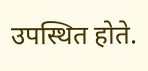उपस्थित होते.